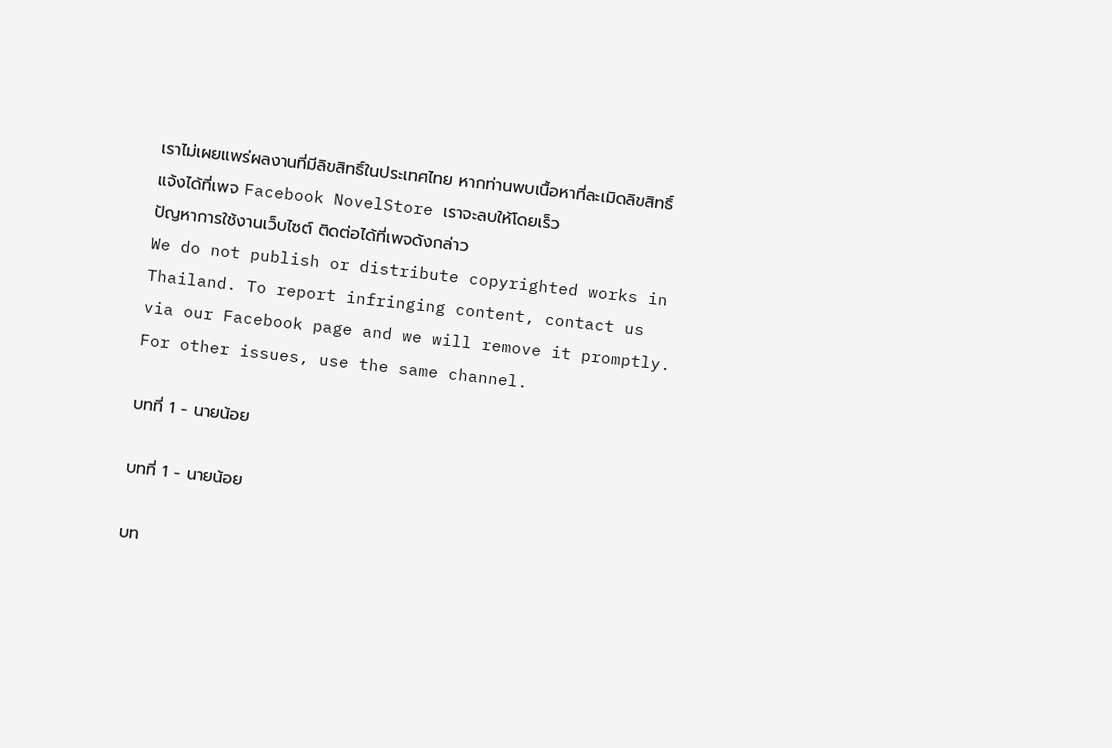เราไม่เผยแพร่ผลงานที่มีลิขสิทธิ์ในประเทศไทย หากท่านพบเนื้อหาที่ละเมิดลิขสิทธิ์ แจ้งได้ที่เพจ Facebook NovelStore เราจะลบให้โดยเร็ว
ปัญหาการใช้งานเว็บไซต์ ติดต่อได้ที่เพจดังกล่าว
We do not publish or distribute copyrighted works in Thailand. To report infringing content, contact us via our Facebook page and we will remove it promptly. For other issues, use the same channel.

บทที่ 1 - นายน้อย

บทที่ 1 - นายน้อย

บท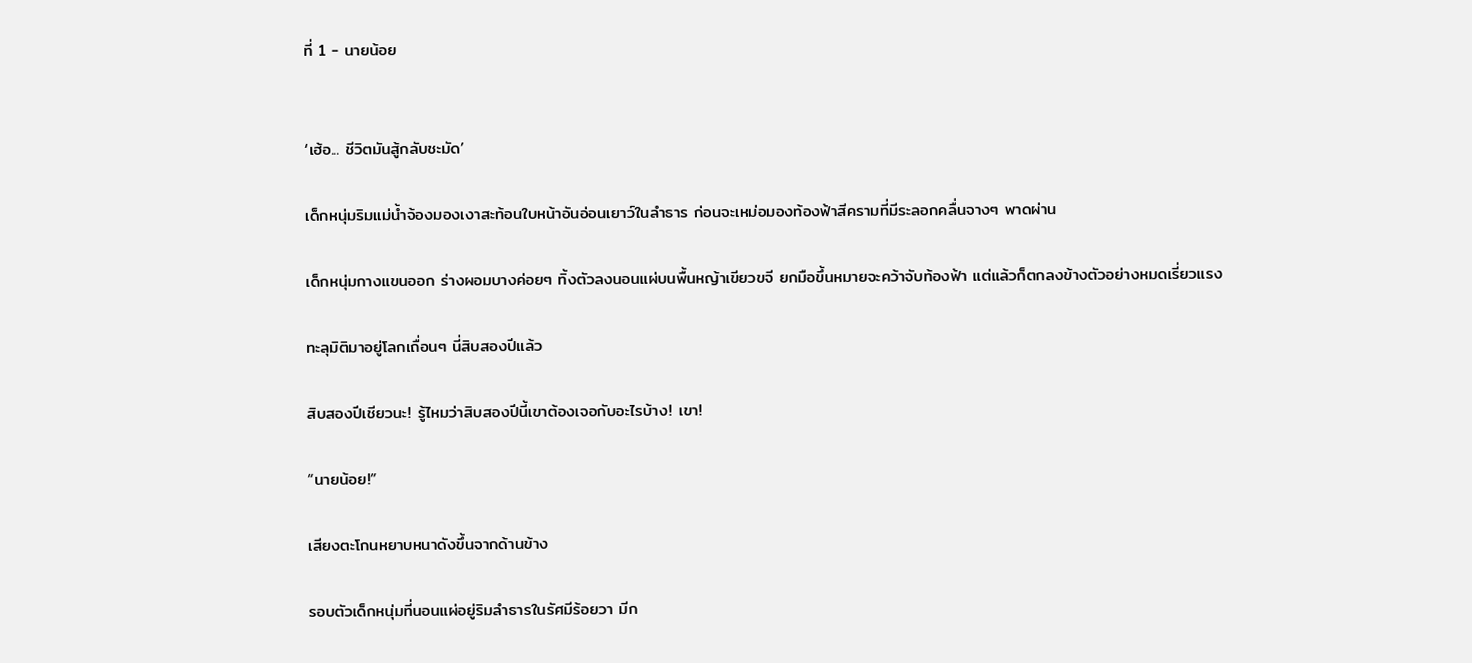ที่ 1 - นายน้อย


‘เฮ้อ... ชีวิตมันสู้กลับชะมัด’

เด็กหนุ่มริมแม่น้ำจ้องมองเงาสะท้อนใบหน้าอันอ่อนเยาว์ในลำธาร ก่อนจะเหม่อมองท้องฟ้าสีครามที่มีระลอกคลื่นจางๆ พาดผ่าน

เด็กหนุ่มกางแขนออก ร่างผอมบางค่อยๆ ทิ้งตัวลงนอนแผ่บนพื้นหญ้าเขียวขจี ยกมือขึ้นหมายจะคว้าจับท้องฟ้า แต่แล้วก็ตกลงข้างตัวอย่างหมดเรี่ยวแรง

ทะลุมิติมาอยู่โลกเถื่อนๆ นี่สิบสองปีแล้ว

สิบสองปีเชียวนะ! รู้ไหมว่าสิบสองปีนี้เขาต้องเจอกับอะไรบ้าง! เขา!

“นายน้อย!”

เสียงตะโกนหยาบหนาดังขึ้นจากด้านข้าง

รอบตัวเด็กหนุ่มที่นอนแผ่อยู่ริมลำธารในรัศมีร้อยวา มีก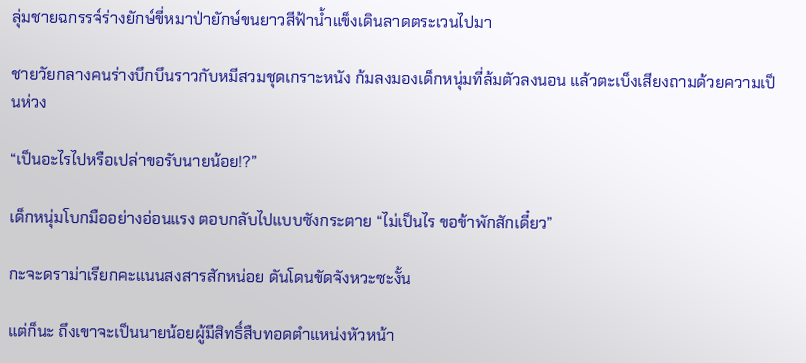ลุ่มชายฉกรรจ์ร่างยักษ์ขี่หมาป่ายักษ์ขนยาวสีฟ้าน้ำแข็งเดินลาดตระเวนไปมา

ชายวัยกลางคนร่างบึกบึนราวกับหมีสวมชุดเกราะหนัง ก้มลงมองเด็กหนุ่มที่ล้มตัวลงนอน แล้วตะเบ็งเสียงถามด้วยความเป็นห่วง

“เป็นอะไรไปหรือเปล่าขอรับนายน้อย!?”

เด็กหนุ่มโบกมืออย่างอ่อนแรง ตอบกลับไปแบบซังกระตาย “ไม่เป็นไร ขอข้าพักสักเดี๋ยว”

กะจะดราม่าเรียกคะแนนสงสารสักหน่อย ดันโดนขัดจังหวะซะงั้น

แต่ก็นะ ถึงเขาจะเป็นนายน้อยผู้มีสิทธิ์สืบทอดตำแหน่งหัวหน้า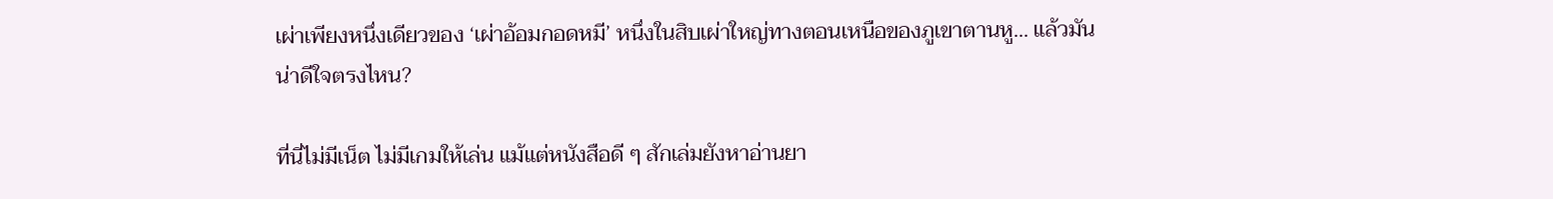เผ่าเพียงหนึ่งเดียวของ ‘เผ่าอ้อมกอดหมี’ หนึ่งในสิบเผ่าใหญ่ทางตอนเหนือของภูเขาตานหู... แล้วมันน่าดีใจตรงไหน?

ที่นี่ไม่มีเน็ต ไม่มีเกมให้เล่น แม้แต่หนังสือดี ๆ สักเล่มยังหาอ่านยา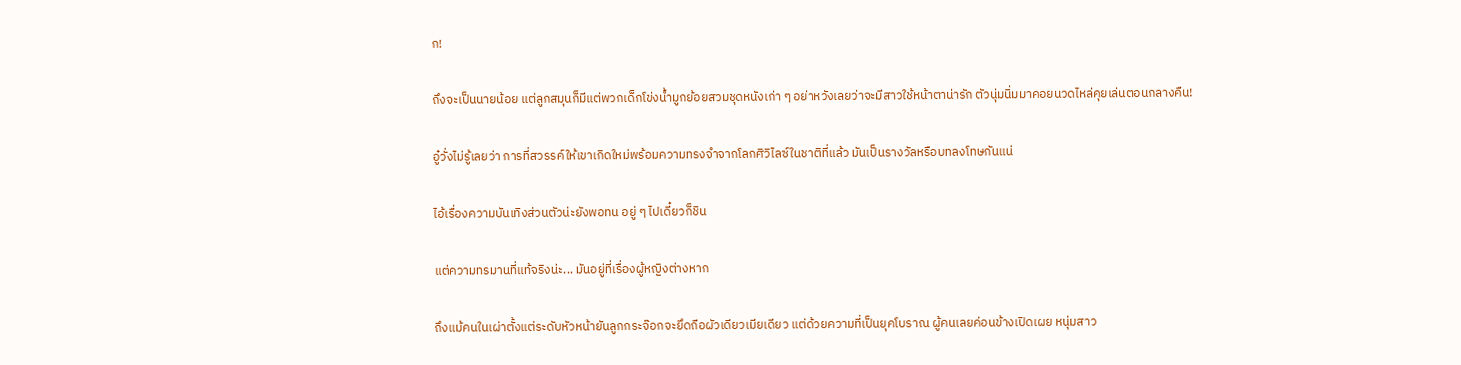ก!

ถึงจะเป็นนายน้อย แต่ลูกสมุนก็มีแต่พวกเด็กโข่งน้ำมูกย้อยสวมชุดหนังเก่า ๆ อย่าหวังเลยว่าจะมีสาวใช้หน้าตาน่ารัก ตัวนุ่มนิ่มมาคอยนวดไหล่คุยเล่นตอนกลางคืน!

อู๋วั่งไม่รู้เลยว่า การที่สวรรค์ให้เขาเกิดใหม่พร้อมความทรงจำจากโลกศิวิไลซ์ในชาติที่แล้ว มันเป็นรางวัลหรือบทลงโทษกันแน่

ไอ้เรื่องความบันเทิงส่วนตัวน่ะยังพอทน อยู่ ๆ ไปเดี๋ยวก็ชิน

แต่ความทรมานที่แท้จริงน่ะ... มันอยู่ที่เรื่องผู้หญิงต่างหาก

ถึงแม้คนในเผ่าตั้งแต่ระดับหัวหน้ายันลูกกระจ๊อกจะยึดถือผัวเดียวเมียเดียว แต่ด้วยความที่เป็นยุคโบราณ ผู้คนเลยค่อนข้างเปิดเผย หนุ่มสาว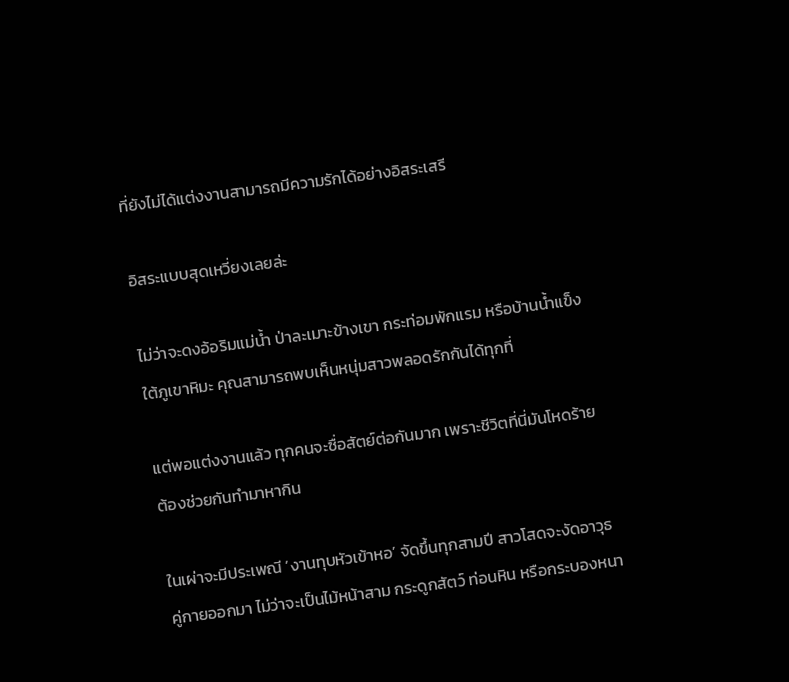ที่ยังไม่ได้แต่งงานสามารถมีความรักได้อย่างอิสระเสรี

อิสระแบบสุดเหวี่ยงเลยล่ะ

ไม่ว่าจะดงอ้อริมแม่น้ำ ป่าละเมาะข้างเขา กระท่อมพักแรม หรือบ้านน้ำแข็งใต้ภูเขาหิมะ คุณสามารถพบเห็นหนุ่มสาวพลอดรักกันได้ทุกที่

แต่พอแต่งงานแล้ว ทุกคนจะซื่อสัตย์ต่อกันมาก เพราะชีวิตที่นี่มันโหดร้าย ต้องช่วยกันทำมาหากิน

ในเผ่าจะมีประเพณี ‘งานทุบหัวเข้าหอ’ จัดขึ้นทุกสามปี สาวโสดจะงัดอาวุธคู่กายออกมา ไม่ว่าจะเป็นไม้หน้าสาม กระดูกสัตว์ ท่อนหิน หรือกระบองหนา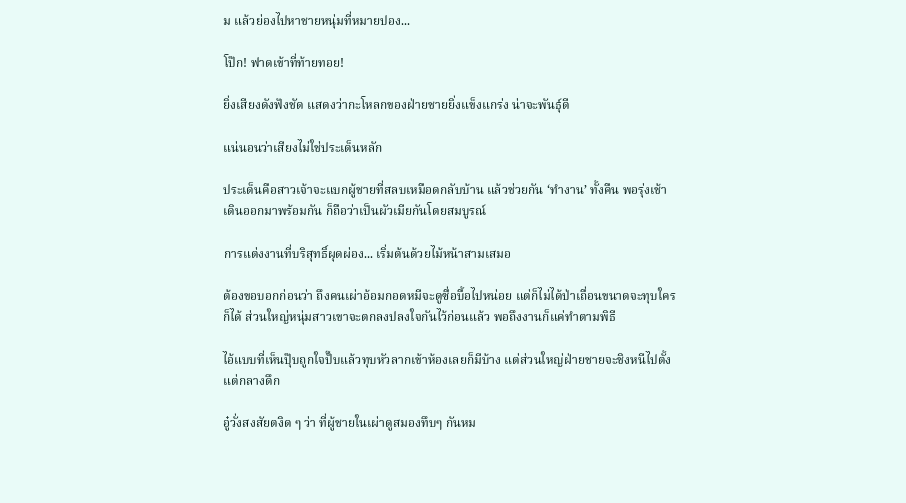ม แล้วย่องไปหาชายหนุ่มที่หมายปอง...

โป๊ก! ฟาดเข้าที่ท้ายทอย!

ยิ่งเสียงดังฟังชัด แสดงว่ากะโหลกของฝ่ายชายยิ่งแข็งแกร่ง น่าจะพันธุ์ดี

แน่นอนว่าเสียงไม่ใช่ประเด็นหลัก

ประเด็นคือสาวเจ้าจะแบกผู้ชายที่สลบเหมือดกลับบ้าน แล้วช่วยกัน ‘ทำงาน’ ทั้งคืน พอรุ่งเช้าเดินออกมาพร้อมกัน ก็ถือว่าเป็นผัวเมียกันโดยสมบูรณ์

การแต่งงานที่บริสุทธิ์ผุดผ่อง... เริ่มต้นด้วยไม้หน้าสามเสมอ

ต้องขอบอกก่อนว่า ถึงคนเผ่าอ้อมกอดหมีจะดูซื่อบื้อไปหน่อย แต่ก็ไม่ได้ป่าเถื่อนขนาดจะทุบใครก็ได้ ส่วนใหญ่หนุ่มสาวเขาจะตกลงปลงใจกันไว้ก่อนแล้ว พอถึงงานก็แค่ทำตามพิธี

ไอ้แบบที่เห็นปุ๊บถูกใจปั๊บแล้วทุบหัวลากเข้าห้องเลยก็มีบ้าง แต่ส่วนใหญ่ฝ่ายชายจะชิงหนีไปตั้งแต่กลางดึก

อู๋วั่งสงสัยตงิด ๆ ว่า ที่ผู้ชายในเผ่าดูสมองทึบๆ กันหม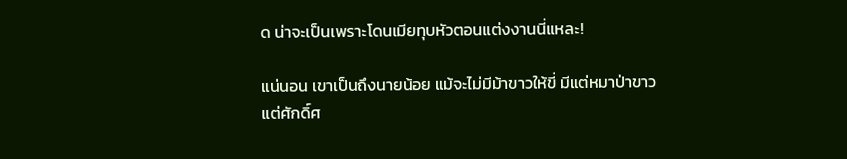ด น่าจะเป็นเพราะโดนเมียทุบหัวตอนแต่งงานนี่แหละ!

แน่นอน เขาเป็นถึงนายน้อย แม้จะไม่มีม้าขาวให้ขี่ มีแต่หมาป่าขาว แต่ศักดิ์ศ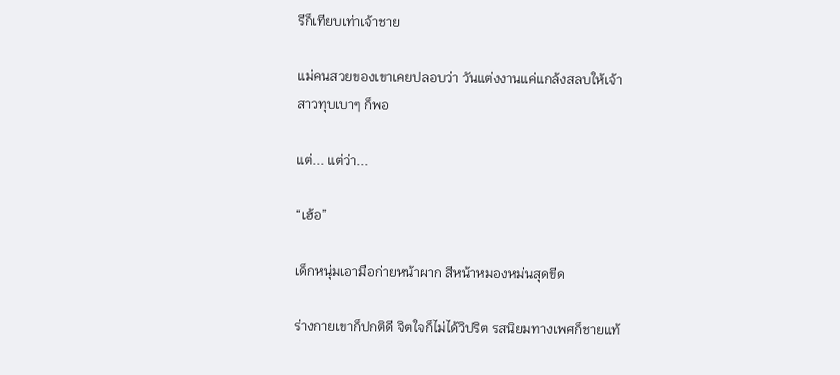รีก็เทียบเท่าเจ้าชาย

แม่คนสวยของเขาเคยปลอบว่า วันแต่งงานแค่แกล้งสลบให้เจ้าสาวทุบเบาๆ ก็พอ

แต่... แต่ว่า...

“เฮ้อ”

เด็กหนุ่มเอามือก่ายหน้าผาก สีหน้าหมองหม่นสุดขีด

ร่างกายเขาก็ปกติดี จิตใจก็ไม่ได้วิปริต รสนิยมทางเพศก็ชายแท้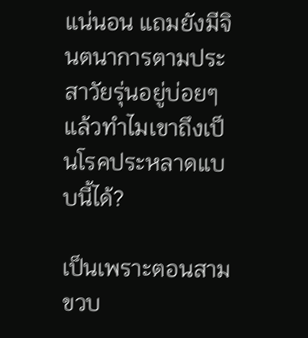แน่นอน แถมยังมีจินตนาการตามประสาวัยรุ่นอยู่บ่อยๆ แล้วทำไมเขาถึงเป็นโรคประหลาดแบบนี้ได้?

เป็นเพราะตอนสามขวบ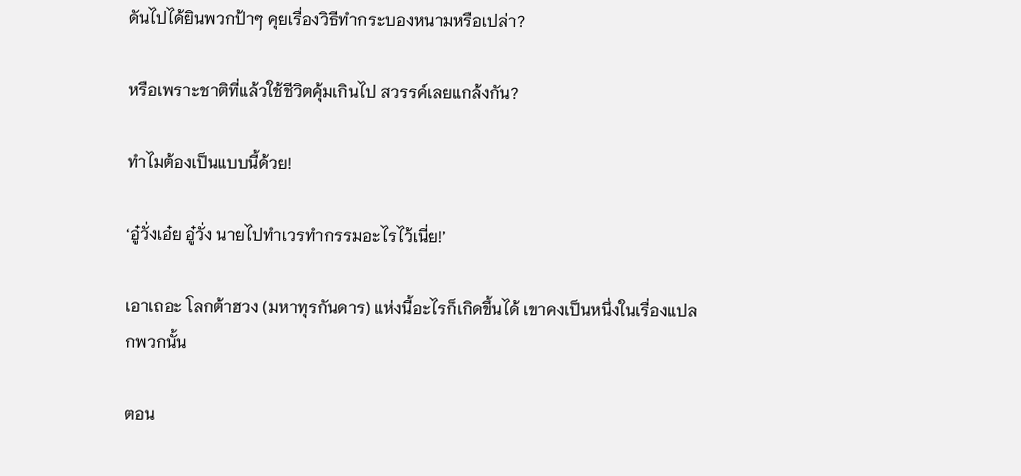ดันไปได้ยินพวกป้าๆ คุยเรื่องวิธีทำกระบองหนามหรือเปล่า?

หรือเพราะชาติที่แล้วใช้ชีวิตคุ้มเกินไป สวรรค์เลยแกล้งกัน?

ทำไมต้องเป็นแบบนี้ด้วย!

‘อู๋วั่งเอ๋ย อู๋วั่ง นายไปทำเวรทำกรรมอะไรไว้เนี่ย!’

เอาเถอะ โลกต้าฮวง (มหาทุรกันดาร) แห่งนี้อะไรก็เกิดขึ้นได้ เขาคงเป็นหนึ่งในเรื่องแปลกพวกนั้น

ตอน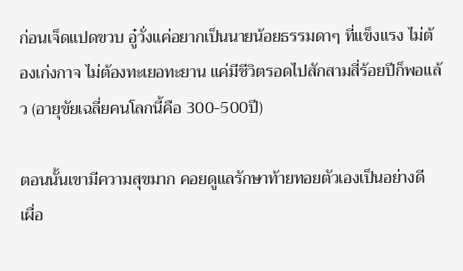ก่อนเจ็ดแปดขวบ อู๋วั่งแค่อยากเป็นนายน้อยธรรมดาๆ ที่แข็งแรง ไม่ต้องเก่งกาจ ไม่ต้องทะเยอทะยาน แค่มีชีวิตรอดไปสักสามสี่ร้อยปีก็พอแล้ว (อายุขัยเฉลี่ยคนโลกนี้คือ 300-500ปี)

ตอนนั้นเขามีความสุขมาก คอยดูแลรักษาท้ายทอยตัวเองเป็นอย่างดี เผื่อ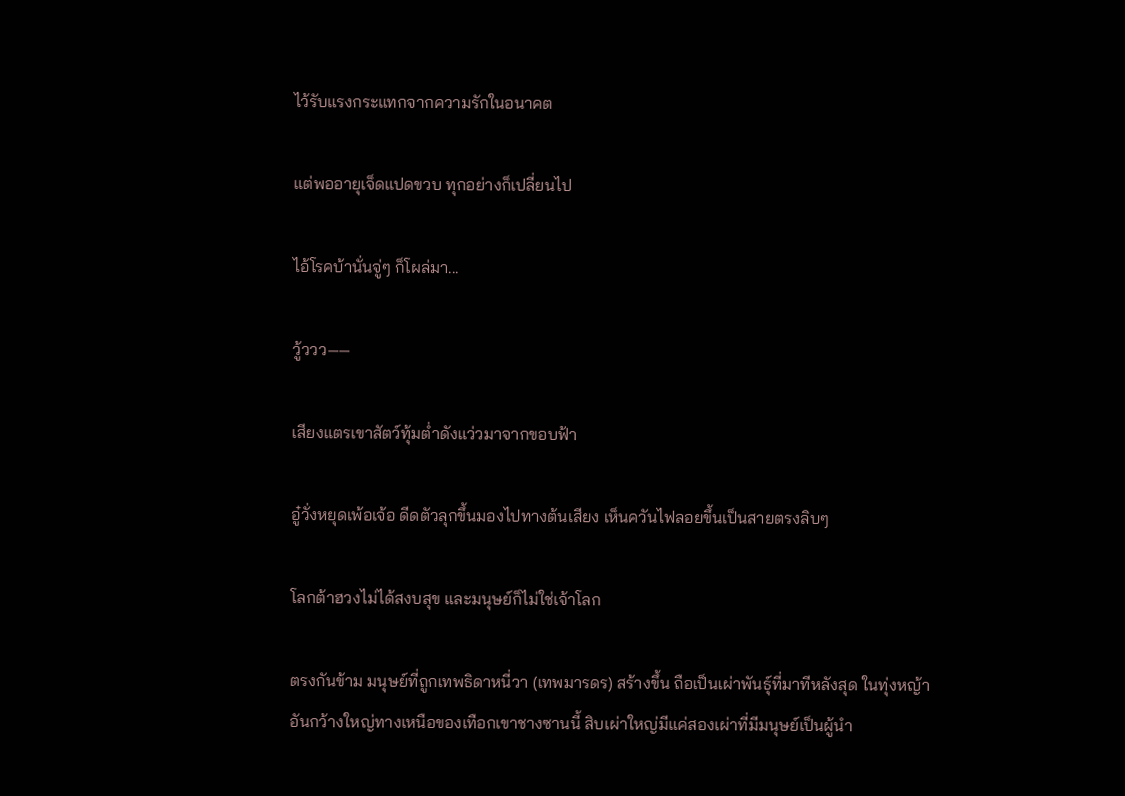ไว้รับแรงกระแทกจากความรักในอนาคต

แต่พออายุเจ็ดแปดขวบ ทุกอย่างก็เปลี่ยนไป

ไอ้โรคบ้านั่นจู่ๆ ก็โผล่มา...

วู้ววว——

เสียงแตรเขาสัตว์ทุ้มต่ำดังแว่วมาจากขอบฟ้า

อู๋วั่งหยุดเพ้อเจ้อ ดีดตัวลุกขึ้นมองไปทางต้นเสียง เห็นควันไฟลอยขึ้นเป็นสายตรงลิบๆ

โลกต้าฮวงไม่ได้สงบสุข และมนุษย์ก็ไม่ใช่เจ้าโลก

ตรงกันข้าม มนุษย์ที่ถูกเทพธิดาหนี่วา (เทพมารดร) สร้างขึ้น ถือเป็นเผ่าพันธุ์ที่มาทีหลังสุด ในทุ่งหญ้าอันกว้างใหญ่ทางเหนือของเทือกเขาชางซานนี้ สิบเผ่าใหญ่มีแค่สองเผ่าที่มีมนุษย์เป็นผู้นำ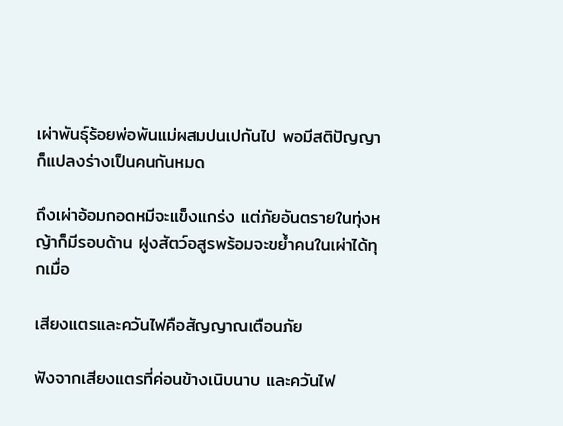เผ่าพันธุ์ร้อยพ่อพันแม่ผสมปนเปกันไป พอมีสติปัญญาก็แปลงร่างเป็นคนกันหมด

ถึงเผ่าอ้อมกอดหมีจะแข็งแกร่ง แต่ภัยอันตรายในทุ่งหญ้าก็มีรอบด้าน ฝูงสัตว์อสูรพร้อมจะขย้ำคนในเผ่าได้ทุกเมื่อ

เสียงแตรและควันไฟคือสัญญาณเตือนภัย

ฟังจากเสียงแตรที่ค่อนข้างเนิบนาบ และควันไฟ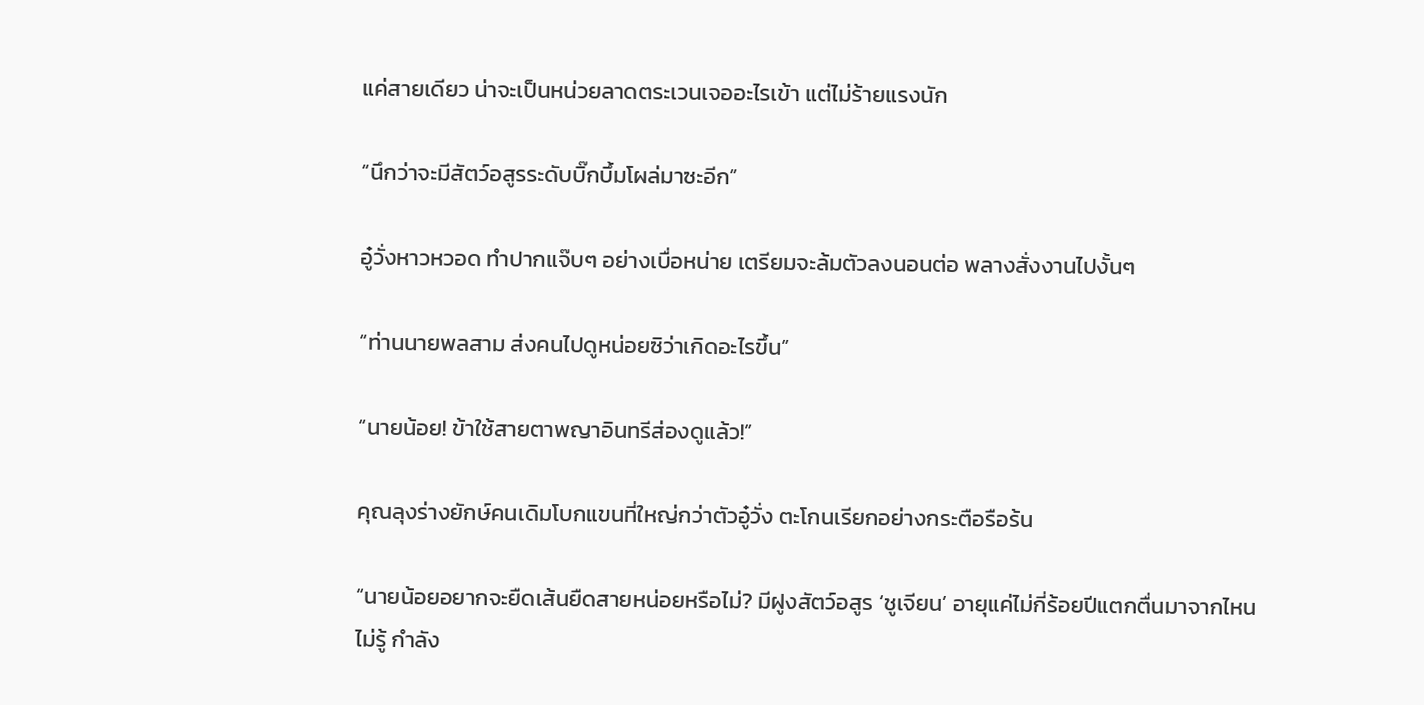แค่สายเดียว น่าจะเป็นหน่วยลาดตระเวนเจออะไรเข้า แต่ไม่ร้ายแรงนัก

“นึกว่าจะมีสัตว์อสูรระดับบิ๊กบึ้มโผล่มาซะอีก”

อู๋วั่งหาวหวอด ทำปากแจ๊บๆ อย่างเบื่อหน่าย เตรียมจะล้มตัวลงนอนต่อ พลางสั่งงานไปงั้นๆ

“ท่านนายพลสาม ส่งคนไปดูหน่อยซิว่าเกิดอะไรขึ้น”

“นายน้อย! ข้าใช้สายตาพญาอินทรีส่องดูแล้ว!”

คุณลุงร่างยักษ์คนเดิมโบกแขนที่ใหญ่กว่าตัวอู๋วั่ง ตะโกนเรียกอย่างกระตือรือร้น

“นายน้อยอยากจะยืดเส้นยืดสายหน่อยหรือไม่? มีฝูงสัตว์อสูร ‘ชูเจียน’ อายุแค่ไม่กี่ร้อยปีแตกตื่นมาจากไหนไม่รู้ กำลัง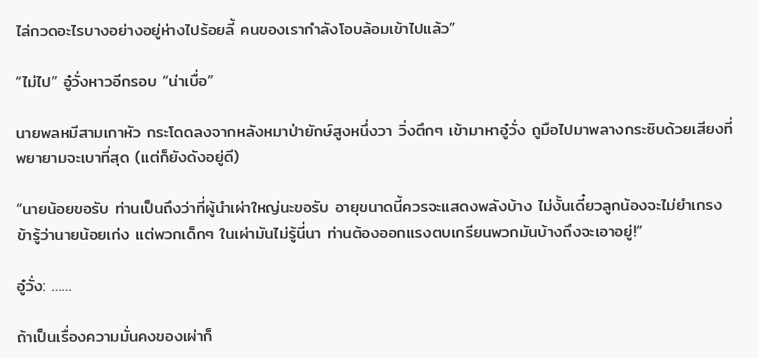ไล่กวดอะไรบางอย่างอยู่ห่างไปร้อยลี้ คนของเรากำลังโอบล้อมเข้าไปแล้ว”

“ไม่ไป” อู๋วั่งหาวอีกรอบ “น่าเบื่อ”

นายพลหมีสามเกาหัว กระโดดลงจากหลังหมาป่ายักษ์สูงหนึ่งวา วิ่งตึกๆ เข้ามาหาอู๋วั่ง ถูมือไปมาพลางกระซิบด้วยเสียงที่พยายามจะเบาที่สุด (แต่ก็ยังดังอยู่ดี)

“นายน้อยขอรับ ท่านเป็นถึงว่าที่ผู้นำเผ่าใหญ่นะขอรับ อายุขนาดนี้ควรจะแสดงพลังบ้าง ไม่งั้นเดี๋ยวลูกน้องจะไม่ยำเกรง ข้ารู้ว่านายน้อยเก่ง แต่พวกเด็กๆ ในเผ่ามันไม่รู้นี่นา ท่านต้องออกแรงตบเกรียนพวกมันบ้างถึงจะเอาอยู่!”

อู๋วั่ง: ……

ถ้าเป็นเรื่องความมั่นคงของเผ่าก็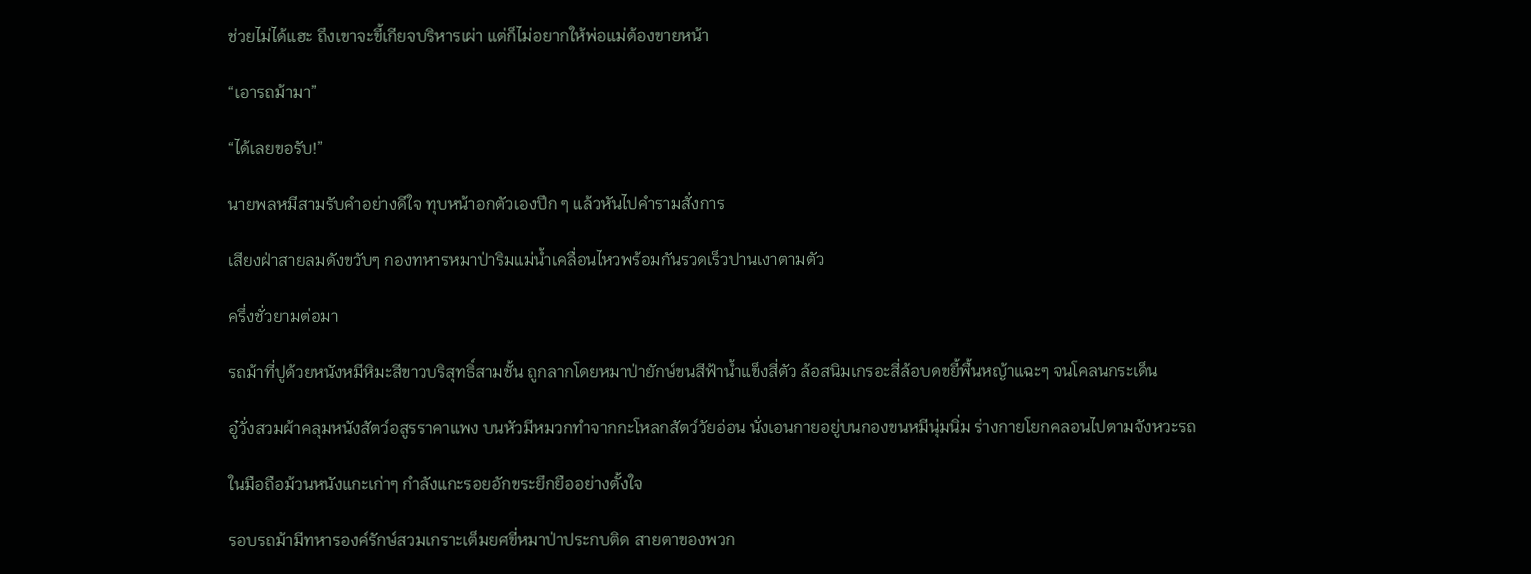ช่วยไม่ได้แฮะ ถึงเขาจะขี้เกียจบริหารเผ่า แต่ก็ไม่อยากให้พ่อแม่ต้องขายหน้า

“เอารถม้ามา”

“ได้เลยขอรับ!”

นายพลหมีสามรับคำอย่างดีใจ ทุบหน้าอกตัวเองปึก ๆ แล้วหันไปคำรามสั่งการ

เสียงฝ่าสายลมดังขวับๆ กองทหารหมาป่าริมแม่น้ำเคลื่อนไหวพร้อมกันรวดเร็วปานเงาตามตัว

ครึ่งชั่วยามต่อมา

รถม้าที่ปูด้วยหนังหมีหิมะสีขาวบริสุทธิ์สามชั้น ถูกลากโดยหมาป่ายักษ์ขนสีฟ้าน้ำแข็งสี่ตัว ล้อสนิมเกรอะสี่ล้อบดขยี้พื้นหญ้าแฉะๆ จนโคลนกระเด็น

อู๋วั่งสวมผ้าคลุมหนังสัตว์อสูรราคาแพง บนหัวมีหมวกทำจากกะโหลกสัตว์วัยอ่อน นั่งเอนกายอยู่บนกองขนหมีนุ่มนิ่ม ร่างกายโยกคลอนไปตามจังหวะรถ

ในมือถือม้วนหนังแกะเก่าๆ กำลังแกะรอยอักขระยึกยืออย่างตั้งใจ

รอบรถม้ามีทหารองค์รักษ์สวมเกราะเต็มยศขี่หมาป่าประกบติด สายตาของพวก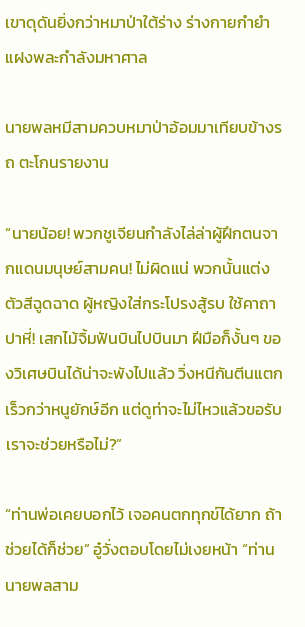เขาดุดันยิ่งกว่าหมาป่าใต้ร่าง ร่างกายกำยำแฝงพละกำลังมหาศาล

นายพลหมีสามควบหมาป่าอ้อมมาเทียบข้างรถ ตะโกนรายงาน

“นายน้อย! พวกชูเจียนกำลังไล่ล่าผู้ฝึกตนจากแดนมนุษย์สามคน! ไม่ผิดแน่ พวกนั้นแต่งตัวสีฉูดฉาด ผู้หญิงใส่กระโปรงสู้รบ ใช้คาถาปาหี่! เสกไม้จิ้มฟันบินไปบินมา ฝีมือก็งั้นๆ ของวิเศษบินได้น่าจะพังไปแล้ว วิ่งหนีกันตีนแตกเร็วกว่าหนูยักษ์อีก แต่ดูท่าจะไม่ไหวแล้วขอรับ เราจะช่วยหรือไม่?”

“ท่านพ่อเคยบอกไว้ เจอคนตกทุกข์ได้ยาก ถ้าช่วยได้ก็ช่วย” อู๋วั่งตอบโดยไม่เงยหน้า “ท่านนายพลสาม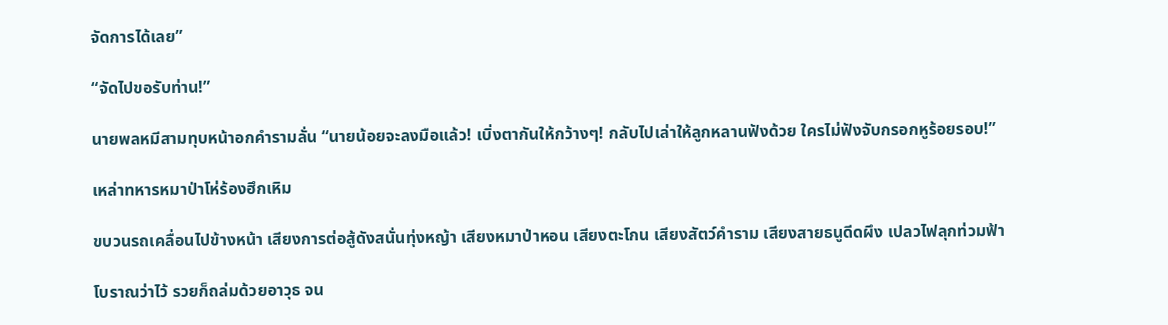จัดการได้เลย”

“จัดไปขอรับท่าน!”

นายพลหมีสามทุบหน้าอกคำรามลั่น “นายน้อยจะลงมือแล้ว! เบิ่งตากันให้กว้างๆ! กลับไปเล่าให้ลูกหลานฟังด้วย ใครไม่ฟังจับกรอกหูร้อยรอบ!”

เหล่าทหารหมาป่าโห่ร้องฮึกเหิม

ขบวนรถเคลื่อนไปข้างหน้า เสียงการต่อสู้ดังสนั่นทุ่งหญ้า เสียงหมาป่าหอน เสียงตะโกน เสียงสัตว์คำราม เสียงสายธนูดีดผึง เปลวไฟลุกท่วมฟ้า

โบราณว่าไว้ รวยก็ถล่มด้วยอาวุธ จน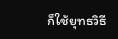ก็ใช้ยุทธวิธี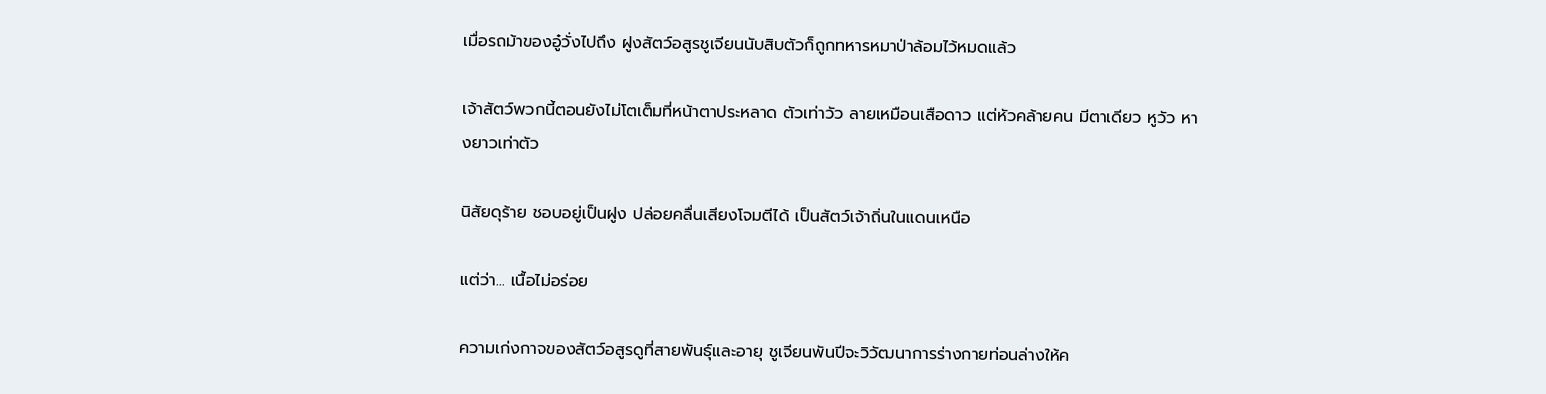เมื่อรถม้าของอู๋วั่งไปถึง ฝูงสัตว์อสูรชูเจียนนับสิบตัวก็ถูกทหารหมาป่าล้อมไว้หมดแล้ว

เจ้าสัตว์พวกนี้ตอนยังไม่โตเต็มที่หน้าตาประหลาด ตัวเท่าวัว ลายเหมือนเสือดาว แต่หัวคล้ายคน มีตาเดียว หูวัว หางยาวเท่าตัว

นิสัยดุร้าย ชอบอยู่เป็นฝูง ปล่อยคลื่นเสียงโจมตีได้ เป็นสัตว์เจ้าถิ่นในแดนเหนือ

แต่ว่า... เนื้อไม่อร่อย

ความเก่งกาจของสัตว์อสูรดูที่สายพันธุ์และอายุ ชูเจียนพันปีจะวิวัฒนาการร่างกายท่อนล่างให้ค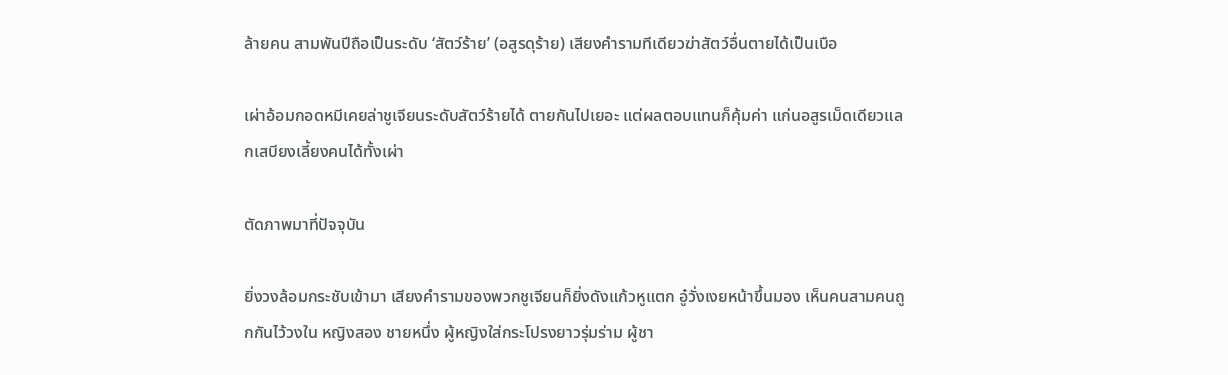ล้ายคน สามพันปีถือเป็นระดับ ‘สัตว์ร้าย’ (อสูรดุร้าย) เสียงคำรามทีเดียวฆ่าสัตว์อื่นตายได้เป็นเบือ

เผ่าอ้อมกอดหมีเคยล่าชูเจียนระดับสัตว์ร้ายได้ ตายกันไปเยอะ แต่ผลตอบแทนก็คุ้มค่า แก่นอสูรเม็ดเดียวแลกเสบียงเลี้ยงคนได้ทั้งเผ่า

ตัดภาพมาที่ปัจจุบัน

ยิ่งวงล้อมกระชับเข้ามา เสียงคำรามของพวกชูเจียนก็ยิ่งดังแก้วหูแตก อู๋วั่งเงยหน้าขึ้นมอง เห็นคนสามคนถูกกันไว้วงใน หญิงสอง ชายหนึ่ง ผู้หญิงใส่กระโปรงยาวรุ่มร่าม ผู้ชา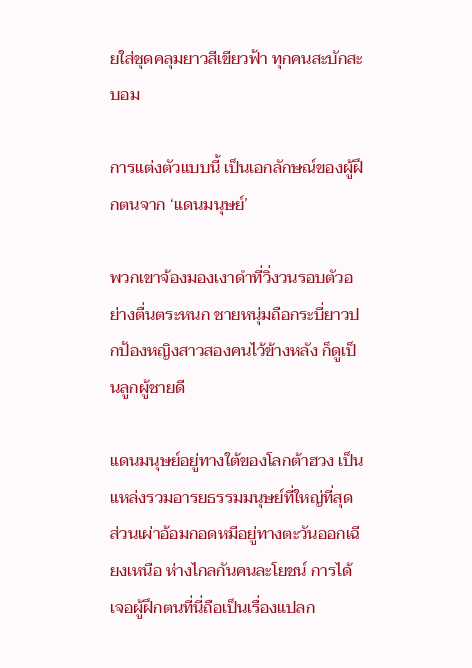ยใส่ชุดคลุมยาวสีเขียวฟ้า ทุกคนสะบักสะบอม

การแต่งตัวแบบนี้ เป็นเอกลักษณ์ของผู้ฝึกตนจาก ‘แดนมนุษย์’

พวกเขาจ้องมองเงาดำที่วิ่งวนรอบตัวอย่างตื่นตระหนก ชายหนุ่มถือกระบี่ยาวปกป้องหญิงสาวสองคนไว้ข้างหลัง ก็ดูเป็นลูกผู้ชายดี

แดนมนุษย์อยู่ทางใต้ของโลกต้าฮวง เป็นแหล่งรวมอารยธรรมมนุษย์ที่ใหญ่ที่สุด ส่วนเผ่าอ้อมกอดหมีอยู่ทางตะวันออกเฉียงเหนือ ห่างไกลกันคนละโยชน์ การได้เจอผู้ฝึกตนที่นี่ถือเป็นเรื่องแปลก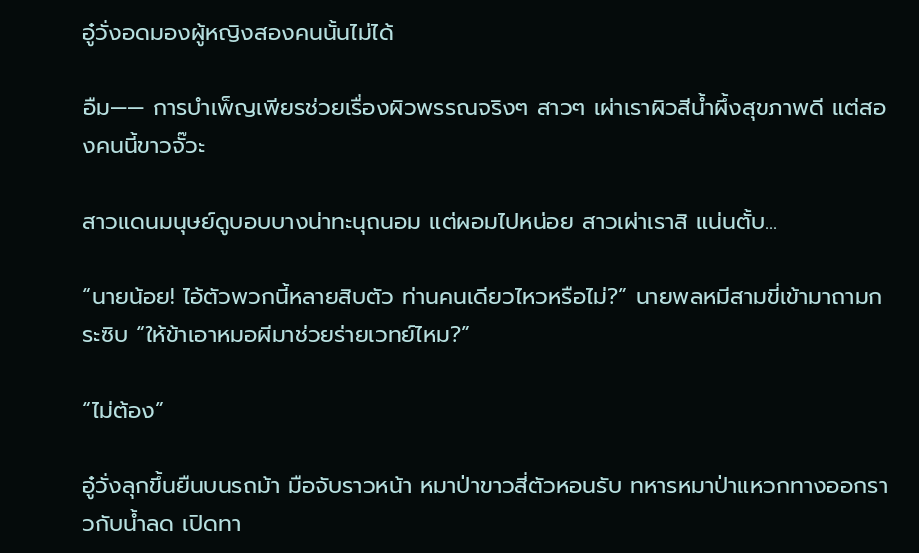อู๋วั่งอดมองผู้หญิงสองคนนั้นไม่ได้

อืม—— การบำเพ็ญเพียรช่วยเรื่องผิวพรรณจริงๆ สาวๆ เผ่าเราผิวสีน้ำผึ้งสุขภาพดี แต่สองคนนี้ขาวจั๊วะ

สาวแดนมนุษย์ดูบอบบางน่าทะนุถนอม แต่ผอมไปหน่อย สาวเผ่าเราสิ แน่นตั้บ...

“นายน้อย! ไอ้ตัวพวกนี้หลายสิบตัว ท่านคนเดียวไหวหรือไม่?” นายพลหมีสามขี่เข้ามาถามกระซิบ “ให้ข้าเอาหมอผีมาช่วยร่ายเวทย์ไหม?”

“ไม่ต้อง”

อู๋วั่งลุกขึ้นยืนบนรถม้า มือจับราวหน้า หมาป่าขาวสี่ตัวหอนรับ ทหารหมาป่าแหวกทางออกราวกับน้ำลด เปิดทา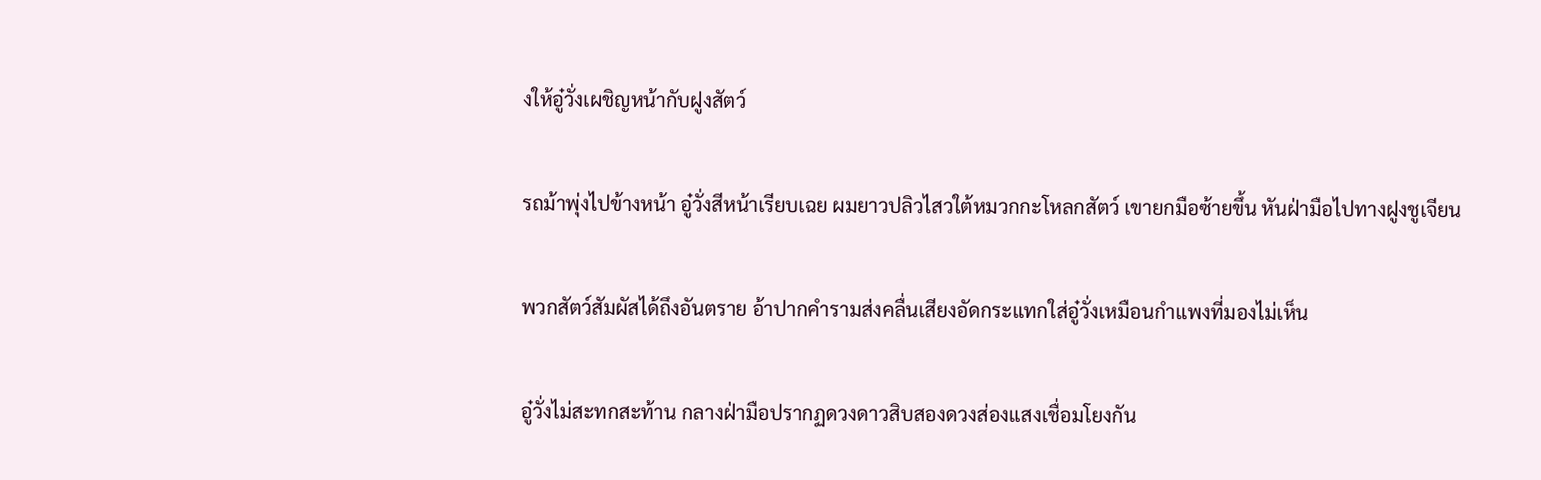งให้อู๋วั่งเผชิญหน้ากับฝูงสัตว์

รถม้าพุ่งไปข้างหน้า อู๋วั่งสีหน้าเรียบเฉย ผมยาวปลิวไสวใต้หมวกกะโหลกสัตว์ เขายกมือซ้ายขึ้น หันฝ่ามือไปทางฝูงชูเจียน

พวกสัตว์สัมผัสได้ถึงอันตราย อ้าปากคำรามส่งคลื่นเสียงอัดกระแทกใส่อู๋วั่งเหมือนกำแพงที่มองไม่เห็น

อู๋วั่งไม่สะทกสะท้าน กลางฝ่ามือปรากฏดวงดาวสิบสองดวงส่องแสงเชื่อมโยงกัน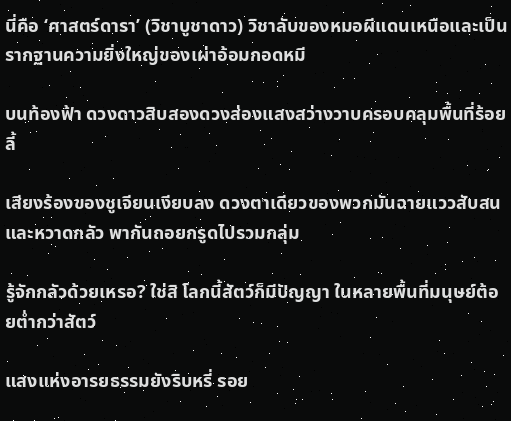นี่คือ ‘ศาสตร์ดารา’ (วิชาบูชาดาว) วิชาลับของหมอผีแดนเหนือและเป็นรากฐานความยิ่งใหญ่ของเผ่าอ้อมกอดหมี

บนท้องฟ้า ดวงดาวสิบสองดวงส่องแสงสว่างวาบครอบคลุมพื้นที่ร้อยลี้

เสียงร้องของชูเจียนเงียบลง ดวงตาเดียวของพวกมันฉายแววสับสนและหวาดกลัว พากันถอยกรูดไปรวมกลุ่ม

รู้จักกลัวด้วยเหรอ? ใช่สิ โลกนี้สัตว์ก็มีปัญญา ในหลายพื้นที่มนุษย์ต้อยต่ำกว่าสัตว์

แสงแห่งอารยธรรมยังริบหรี่ รอย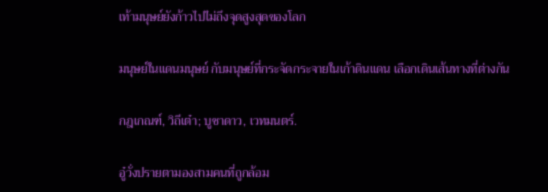เท้ามนุษย์ยังก้าวไปไม่ถึงจุดสูงสุดของโลก

มนุษย์ในแดนมนุษย์ กับมนุษย์ที่กระจัดกระจายในเก้าดินแดน เลือกเดินเส้นทางที่ต่างกัน

กฎเกณฑ์, วิถีเต๋า; บูชาดาว, เวทมนตร์.

อู๋วั่งปรายตามองสามคนที่ถูกล้อม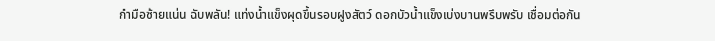กำมือซ้ายแน่น ฉับพลัน! แท่งน้ำแข็งผุดขึ้นรอบฝูงสัตว์ ดอกบัวน้ำแข็งเบ่งบานพรึบพรับ เชื่อมต่อกัน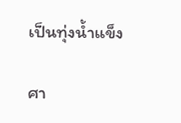เป็นทุ่งน้ำแข็ง

ศา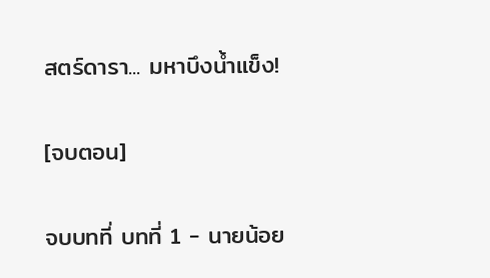สตร์ดารา... มหาบึงน้ำแข็ง!

[จบตอน]

จบบทที่ บทที่ 1 - นายน้อย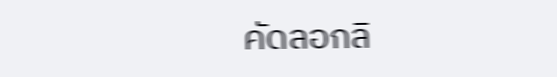คัดลอกลิ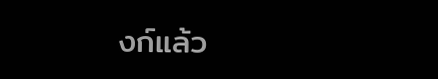งก์แล้ว